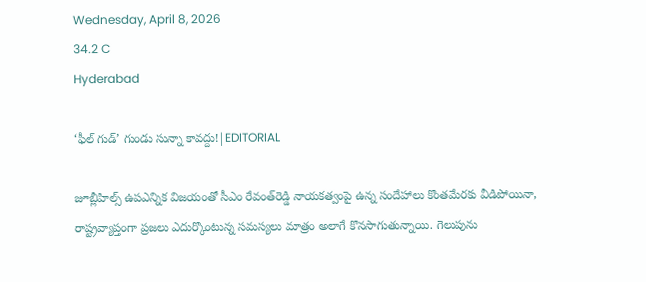Wednesday, April 8, 2026
34.2 C
Hyderabad

‘ఫీల్ గుడ్’ గుండు సున్నా కావద్దు!|EDITORIAL

జూబ్లీహిల్స్‌ ఉపఎన్నిక విజయంతో సీఎం రేవంత్‌రెడ్డి నాయకత్వంపై ఉన్న సందేహాలు కొంతమేరకు వీడిపోయినా, రాష్ట్రవ్యాప్తంగా ప్రజలు ఎదుర్కొంటున్న సమస్యలు మాత్రం అలాగే కొనసాగుతున్నాయి. గెలుపును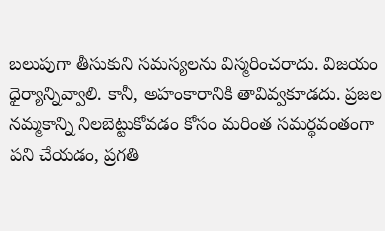బలుపుగా తీసుకుని సమస్యలను విస్మరించరాదు. విజయం ధైర్యాన్నివ్వాలి. కానీ, అహంకారానికి తావివ్వకూడదు. ప్రజల నమ్మకాన్ని నిలబెట్టుకోవడం కోసం మరింత సమర్థవంతంగా పని చేయడం, ప్రగతి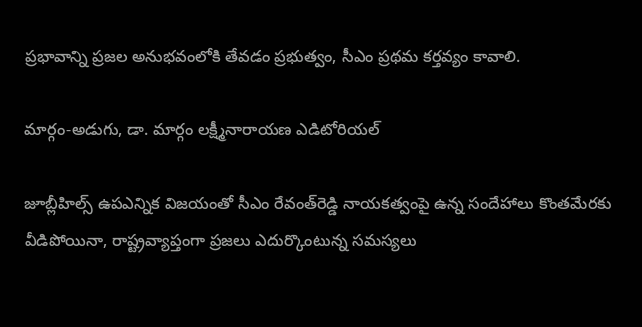ప్రభావాన్ని ప్రజల అనుభవంలోకి తేవడం ప్రభుత్వం, సీఎం ప్రథమ కర్తవ్యం కావాలి.

మార్గం-అడుగు, డా. మార్గం లక్ష్మీనారాయణ ఎడిటోరియల్

జూబ్లీహిల్స్‌ ఉపఎన్నిక విజయంతో సీఎం రేవంత్‌రెడ్డి నాయకత్వంపై ఉన్న సందేహాలు కొంతమేరకు వీడిపోయినా, రాష్ట్రవ్యాప్తంగా ప్రజలు ఎదుర్కొంటున్న సమస్యలు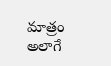మాత్రం అలాగే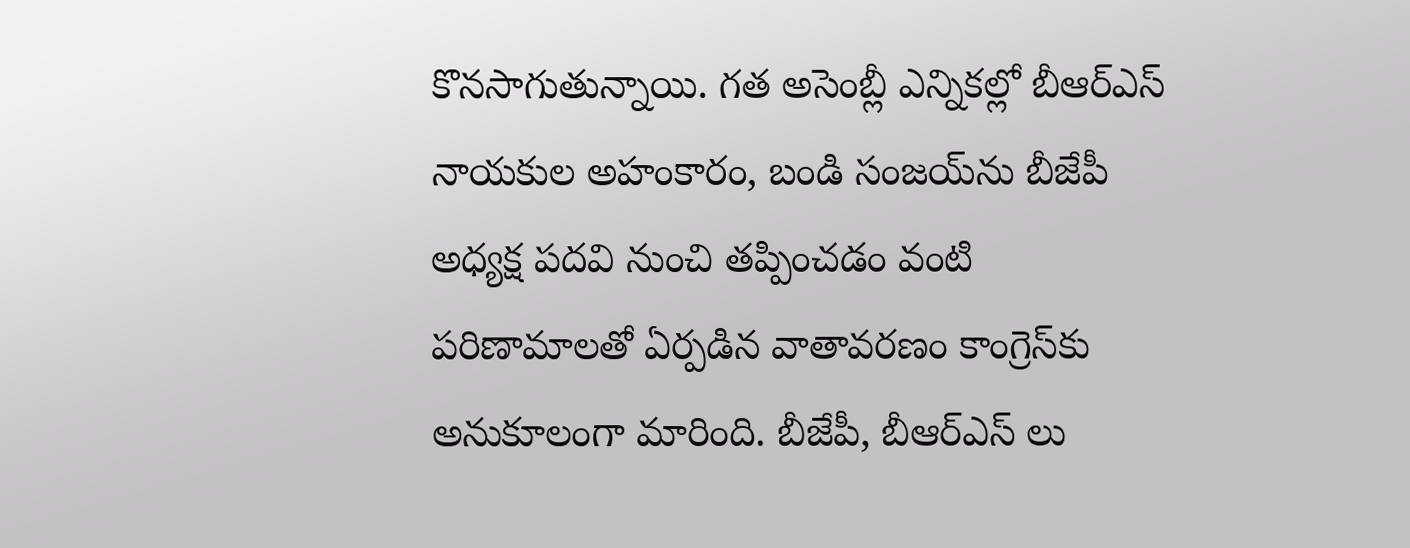కొనసాగుతున్నాయి. గత అసెంబ్లీ ఎన్నికల్లో బీఆర్‌ఎస్‌ నాయకుల అహంకారం, బండి సంజయ్‌ను బీజేపీ అధ్యక్ష పదవి నుంచి తప్పించడం వంటి పరిణామాలతో ఏర్పడిన వాతావరణం కాంగ్రెస్‌కు అనుకూలంగా మారింది. బీజేపీ, బీఆర్‌ఎస్‌ లు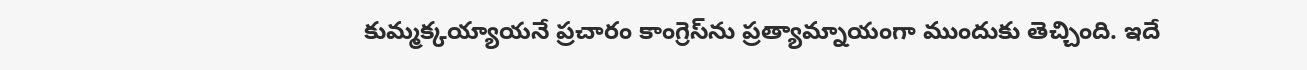కుమ్మక్కయ్యాయనే ప్రచారం కాంగ్రెస్‌ను ప్రత్యామ్నాయంగా ముందుకు తెచ్చింది. ఇదే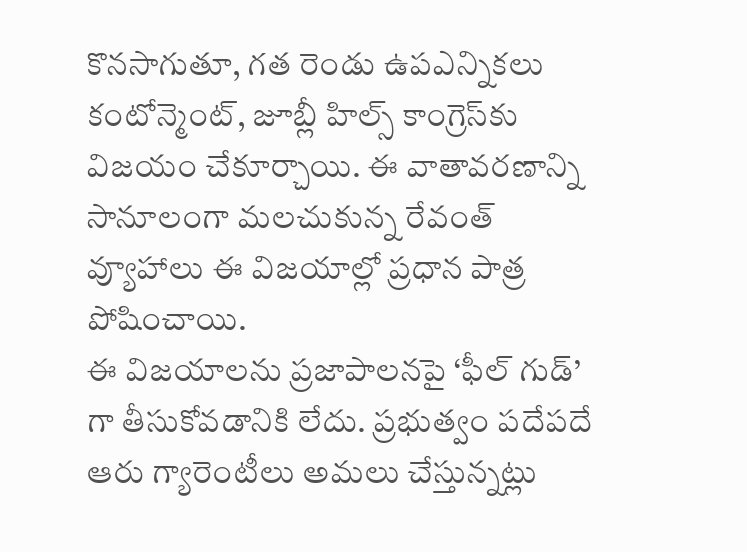కొనసాగుతూ, గత రెండు ఉపఎన్నికలు కంటోన్మెంట్, జూబ్లీ హిల్స్ కాంగ్రెస్‌కు విజయం చేకూర్చాయి. ఈ వాతావరణాన్ని సానూలంగా మలచుకున్న రేవంత్‌ వ్యూహాలు ఈ విజయాల్లో ప్రధాన పాత్ర పోషించాయి.
ఈ విజయాలను ప్రజాపాలనపై ‘ఫీల్ గుడ్’ గా తీసుకోవడానికి లేదు. ప్రభుత్వం పదేపదే ఆరు గ్యారెంటీలు అమలు చేస్తున్నట్లు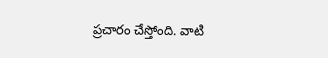ప్రచారం చేస్తోంది. వాటి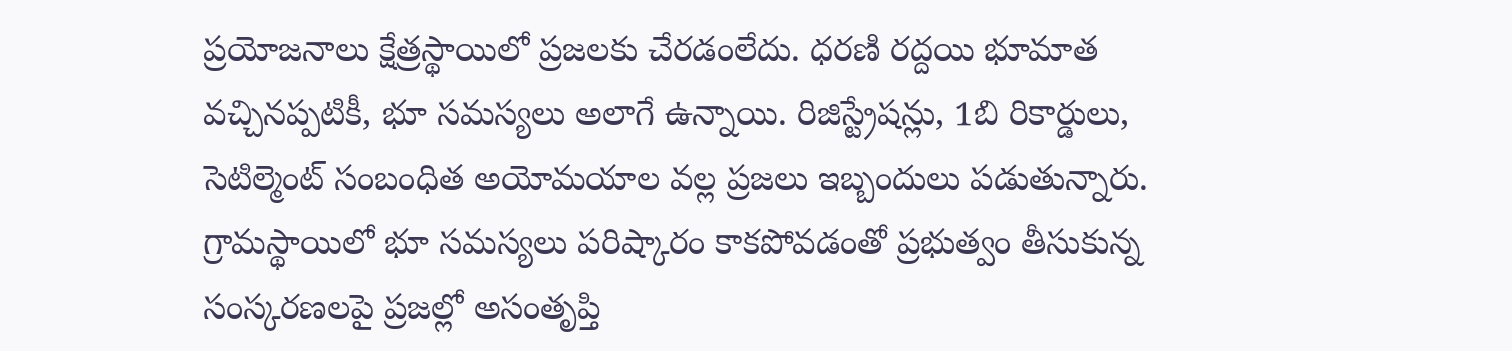ప్రయోజనాలు క్షేత్రస్థాయిలో ప్రజలకు చేరడంలేదు. ధరణి రద్దయి భూమాత వచ్చినప్పటికీ, భూ సమస్యలు అలాగే ఉన్నాయి. రిజిస్ట్రేషన్లు, 1బి రికార్డులు, సెటిల్మెంట్ సంబంధిత అయోమయాల వల్ల ప్రజలు ఇబ్బందులు పడుతున్నారు. గ్రామస్థాయిలో భూ సమస్యలు పరిష్కారం కాకపోవడంతో ప్రభుత్వం తీసుకున్న సంస్కరణలపై ప్రజల్లో అసంతృప్తి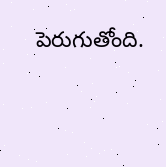పెరుగుతోంది.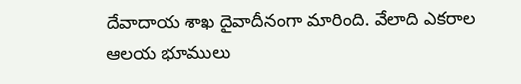దేవాదాయ శాఖ దైవాదీనంగా మారింది. వేలాది ఎకరాల ఆలయ భూములు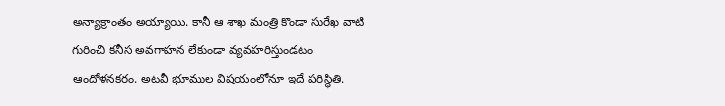అన్యాక్రాంతం అయ్యాయి. కానీ ఆ శాఖ మంత్రి కొండా సురేఖ వాటి గురించి కనీస అవగాహన లేకుండా వ్యవహరిస్తుండటం ఆందోళనకరం. అటవీ భూముల విషయంలోనూ ఇదే పరిస్థితి.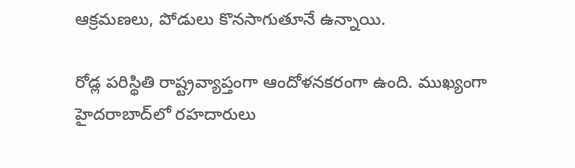ఆక్రమణలు, పోడులు కొనసాగుతూనే ఉన్నాయి.

రోడ్ల పరిస్థితి రాష్ట్రవ్యాప్తంగా ఆందోళనకరంగా ఉంది. ముఖ్యంగా హైదరాబాద్‌లో రహదారులు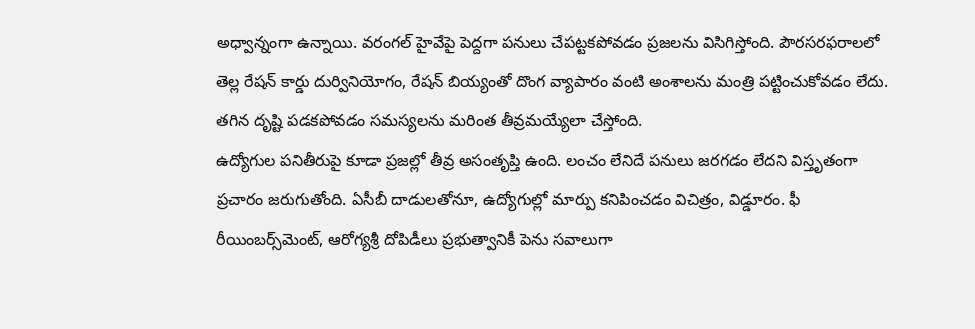అధ్వాన్నంగా ఉన్నాయి. వరంగల్‌ హైవేపై పెద్దగా పనులు చేపట్టకపోవడం ప్రజలను విసిగిస్తోంది. పౌరసరఫరాలలో తెల్ల రేషన్‌ కార్డు దుర్వినియోగం, రేషన్‌ బియ్యంతో దొంగ వ్యాపారం వంటి అంశాలను మంత్రి పట్టించుకోవడం లేదు. తగిన దృష్టి పడకపోవడం సమస్యలను మరింత తీవ్రమయ్యేలా చేస్తోంది.
ఉద్యోగుల పనితీరుపై కూడా ప్రజల్లో తీవ్ర అసంతృప్తి ఉంది. లంచం లేనిదే పనులు జరగడం లేదని విస్తృతంగా ప్రచారం జరుగుతోంది. ఏసీబీ దాడులతోనూ, ఉద్యోగుల్లో మార్పు కనిపించడం విచిత్రం, విడ్డూరం. ఫీ రీయింబర్స్‌మెంట్‌, ఆరోగ్యశ్రీ దోపిడీలు ప్రభుత్వానికీ పెను సవాలుగా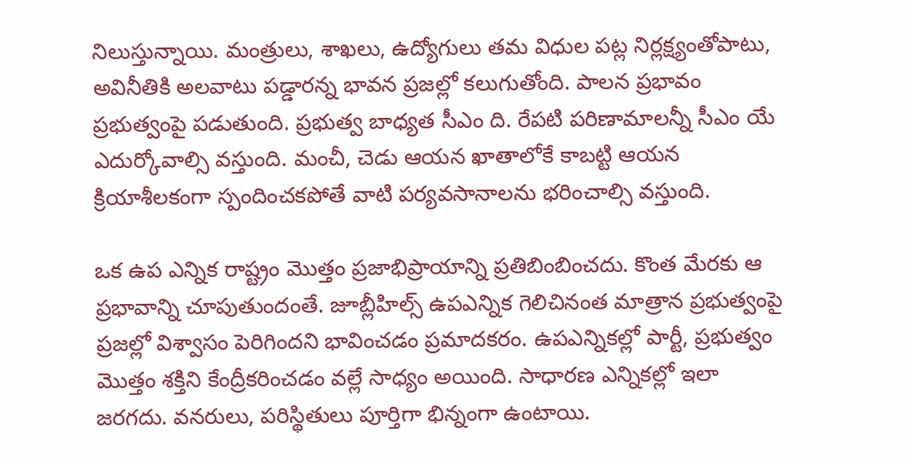నిలుస్తున్నాయి. మంత్రులు, శాఖలు, ఉద్యోగులు తమ విధుల పట్ల నిర్లక్ష్యంతోపాటు, అవినీతికి అలవాటు పడ్డారన్న భావన ప్రజల్లో కలుగుతోంది. పాలన ప్రభావం ప్రభుత్వంపై పడుతుంది. ప్రభుత్వ బాధ్యత సీఎం ది. రేపటి పరిణామాలన్నీ సీఎం యే ఎదుర్కోవాల్సి వస్తుంది. మంచీ, చెడు ఆయన ఖాతాలోకే కాబట్టి ఆయన క్రియాశీలకంగా స్పందించకపోతే వాటి పర్యవసానాలను భరించాల్సి వస్తుంది.

ఒక ఉప ఎన్నిక రాష్ట్రం మొత్తం ప్రజాభిప్రాయాన్ని ప్రతిబింబించదు. కొంత మేరకు ఆ ప్రభావాన్ని చూపుతుందంతే. జూబ్లీహిల్స్‌ ఉపఎన్నిక గెలిచినంత మాత్రాన ప్రభుత్వంపై ప్రజల్లో విశ్వాసం పెరిగిందని భావించడం ప్రమాదకరం. ఉపఎన్నికల్లో పార్టీ, ప్రభుత్వం మొత్తం శక్తిని కేంద్రీకరించడం వల్లే సాధ్యం అయింది. సాధారణ ఎన్నికల్లో ఇలా జరగదు. వనరులు, పరిస్థితులు పూర్తిగా భిన్నంగా ఉంటాయి.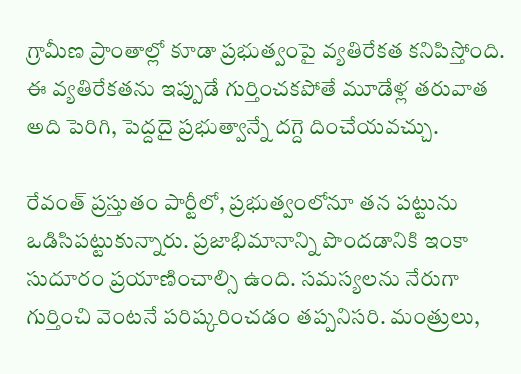గ్రామీణ ప్రాంతాల్లో కూడా ప్రభుత్వంపై వ్యతిరేకత కనిపిస్తోంది. ఈ వ్యతిరేకతను ఇప్పుడే గుర్తించకపోతే మూడేళ్ల తరువాత అది పెరిగి, పెద్దదై ప్రభుత్వాన్నే దగ్దె దించేయవచ్చు.

రేవంత్‌ ప్రస్తుతం పార్టీలో, ప్రభుత్వంలోనూ తన పట్టును ఒడిసిపట్టుకున్నారు. ప్రజాభిమానాన్ని పొందడానికి ఇంకా సుదూరం ప్రయాణించాల్సి ఉంది. సమస్యలను నేరుగా గుర్తించి వెంటనే పరిష్కరించడం తప్పనిసరి. మంత్రులు,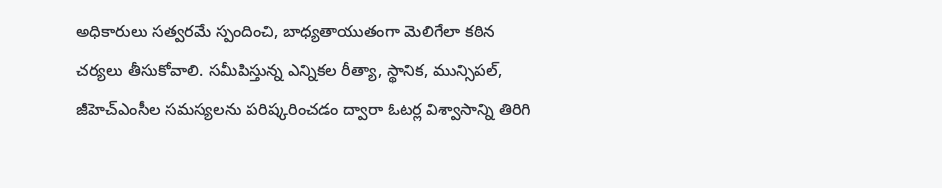అధికారులు సత్వరమే స్పందించి, బాధ్యతాయుతంగా మెలిగేలా కఠిన చర్యలు తీసుకోవాలి. సమీపిస్తున్న ఎన్నికల రీత్యా, స్థానిక, మున్సిపల్, జీహెచ్ఎంసీల సమస్యలను పరిష్కరించడం ద్వారా ఓటర్ల విశ్వాసాన్ని తిరిగి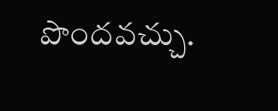పొందవచ్చు.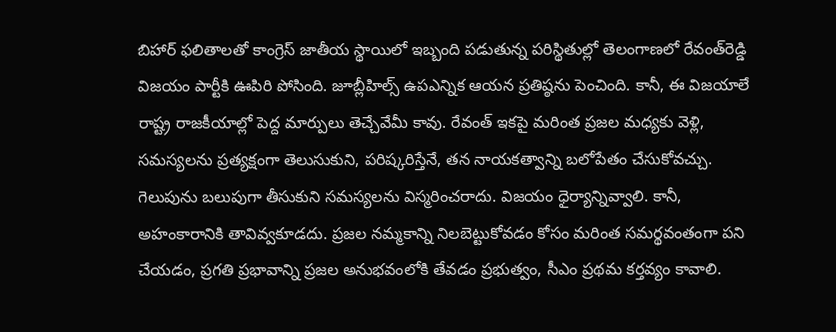బిహార్‌ ఫలితాలతో కాంగ్రెస్‌ జాతీయ స్థాయిలో ఇబ్బంది పడుతున్న పరిస్థితుల్లో తెలంగాణలో రేవంత్‌రెడ్డి విజయం పార్టీకి ఊపిరి పోసింది. జూబ్లీహిల్స్‌ ఉపఎన్నిక ఆయన ప్రతిష్ఠను పెంచింది. కానీ, ఈ విజయాలే రాష్ట్ర రాజకీయాల్లో పెద్ద మార్పులు తెచ్చేవేమీ కావు. రేవంత్‌ ఇకపై మరింత ప్రజల మధ్యకు వెళ్లి, సమస్యలను ప్రత్యక్షంగా తెలుసుకుని, పరిష్కరిస్తేనే, తన నాయకత్వాన్ని బలోపేతం చేసుకోవచ్చు.
గెలుపును బలుపుగా తీసుకుని సమస్యలను విస్మరించరాదు. విజయం ధైర్యాన్నివ్వాలి. కానీ, అహంకారానికి తావివ్వకూడదు. ప్రజల నమ్మకాన్ని నిలబెట్టుకోవడం కోసం మరింత సమర్థవంతంగా పని చేయడం, ప్రగతి ప్రభావాన్ని ప్రజల అనుభవంలోకి తేవడం ప్రభుత్వం, సీఎం ప్రథమ కర్తవ్యం కావాలి.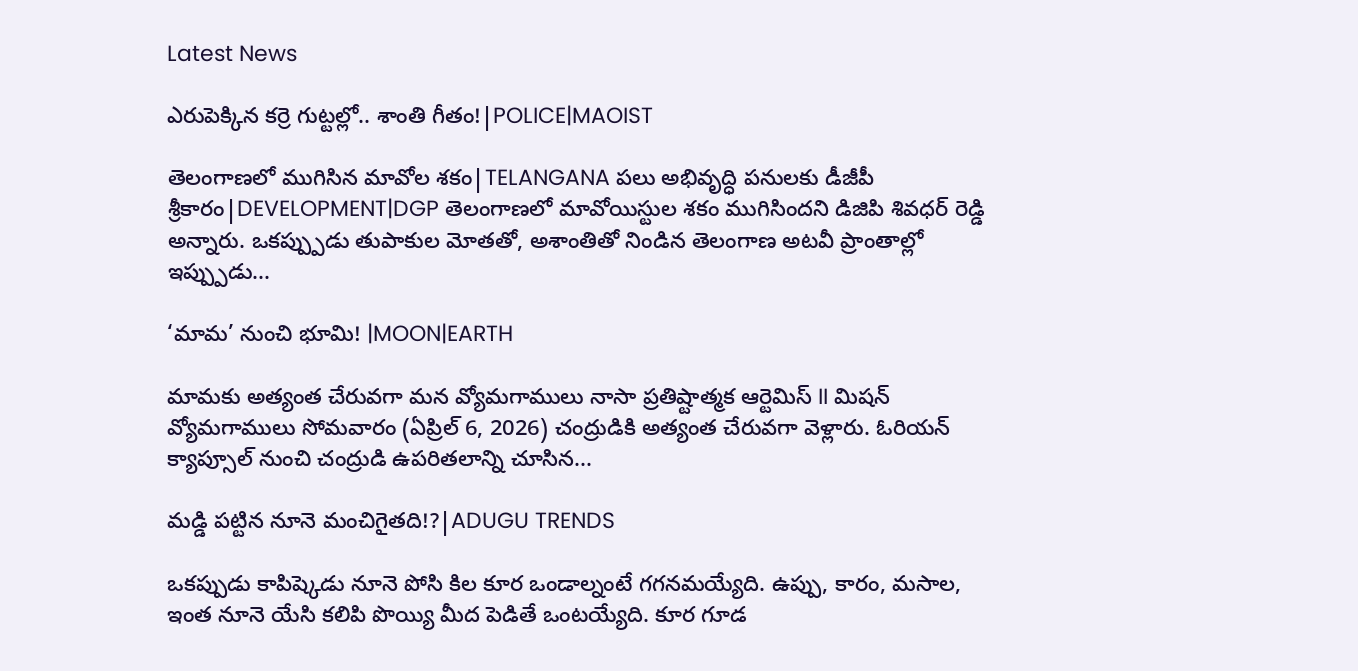Latest News

ఎరుపెక్కిన కర్రె గుట్టల్లో.. శాంతి గీతం!|POLICE|MAOIST

తెలంగాణలో ముగిసిన మావోల శకం|TELANGANA పలు అభివృద్ధి పనులకు డీజీపీ శ్రీకారం|DEVELOPMENT|DGP తెలంగాణలో మావోయిస్టుల శకం ముగిసిందని డిజిపి శివధర్ రెడ్డి అన్నారు. ఒకప్ప్పుడు తుపాకుల మోతతో, అశాంతితో నిండిన తెలంగాణ అటవీ ప్రాంతాల్లో ఇప్ప్పుడు...

‘మామ’ నుంచి భూమి! |MOON|EARTH

మామకు అత్యంత చేరువగా మన వ్యోమగాములు నాసా ప్రతిష్టాత్మక ఆర్టెమిస్ II మిషన్ వ్యోమగాములు సోమవారం (ఏప్రిల్ 6, 2026) చంద్రుడికి అత్యంత చేరువగా వెళ్లారు. ఓరియన్ క్యాప్సూల్ నుంచి చంద్రుడి ఉపరితలాన్ని చూసిన...

మడ్డి పట్టిన నూనె మంచిగైతది!?|ADUGU TRENDS

ఒకప్పుడు కాపిష్కెడు నూనె పోసి కిల కూర ఒండాల్నంటే గగనమయ్యేది. ఉప్పు, కారం, మసాల, ఇంత నూనె యేసి కలిపి పొయ్యి మీద పెడితే ఒంటయ్యేది. కూర గూడ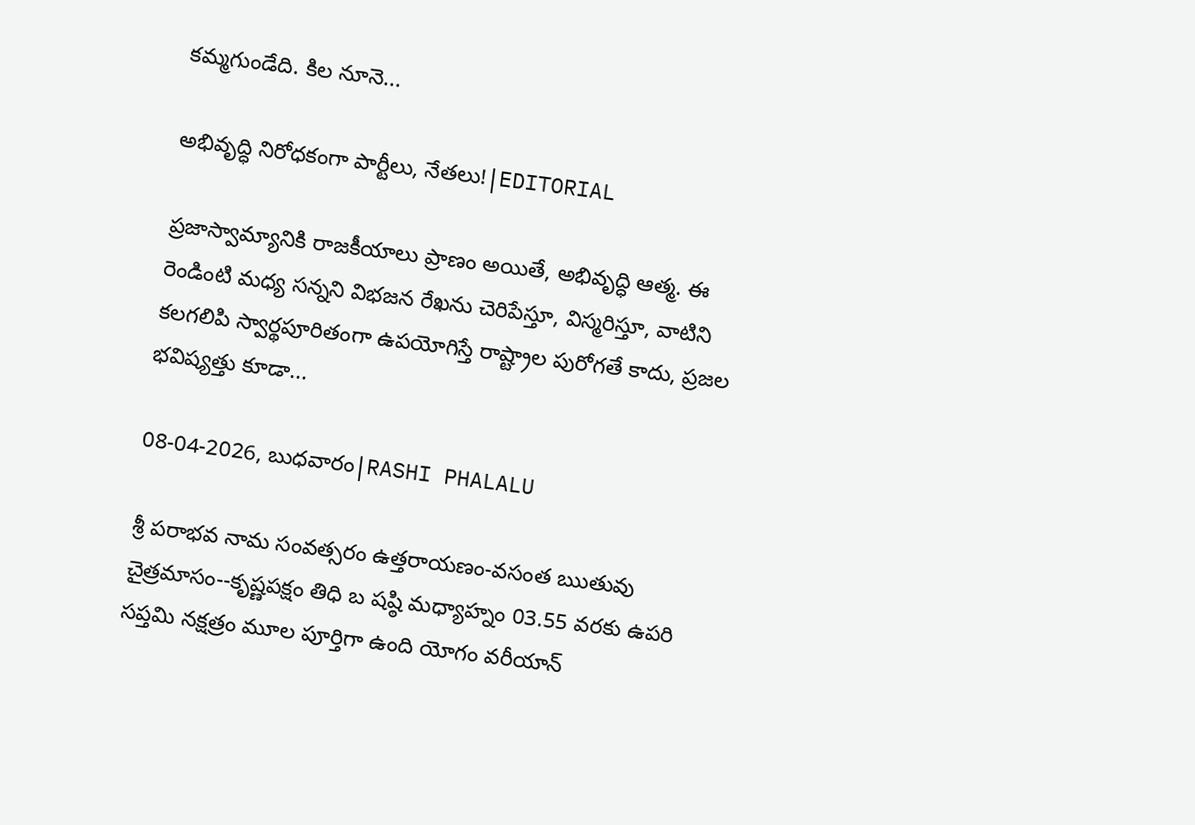కమ్మగుండేది. కిల నూనె...

అభివృద్ధి నిరోధకంగా పార్టీలు, నేతలు!|EDITORIAL

ప్రజాస్వామ్యానికి రాజకీయాలు ప్రాణం అయితే, అభివృద్ధి ఆత్మ. ఈ రెండింటి మధ్య సన్నని విభజన రేఖను చెరిపేస్తూ, విస్మరిస్తూ, వాటిని కలగలిపి స్వార్థపూరితంగా ఉపయోగిస్తే రాష్ట్రాల పురోగతే కాదు, ప్రజల భవిష్యత్తు కూడా...

08-04-2026, బుధవారం|RASHI PHALALU

శ్రీ పరాభవ నామ సంవత్సరం ఉత్తరాయణం-వసంత ఋతువు చైత్రమాసం--కృష్ణపక్షం తిధి బ షష్ఠి మధ్యాహ్నం 03.55 వరకు ఉపరి సప్తమి నక్షత్రం మూల పూర్తిగా ఉంది యోగం వరీయాన్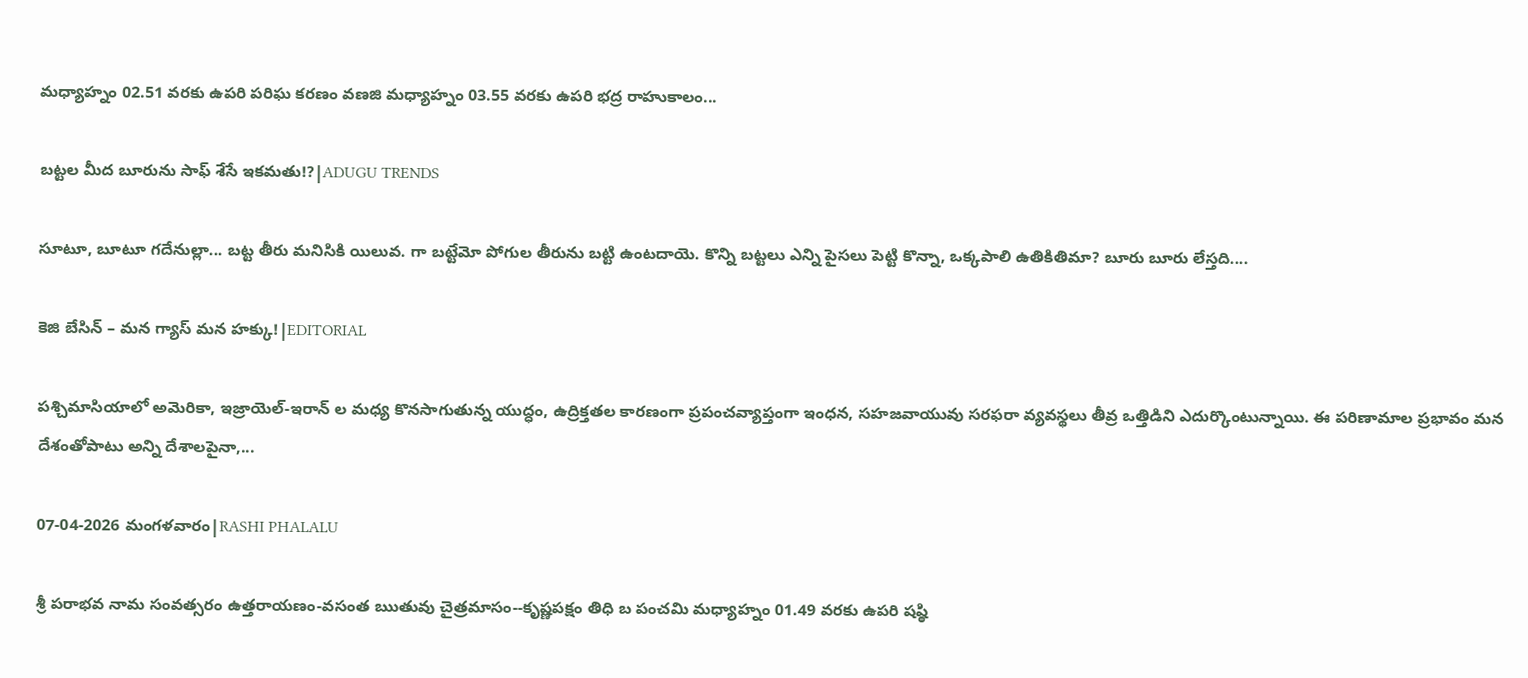మధ్యాహ్నం 02.51 వరకు ఉపరి పరిఘ కరణం వణజి మధ్యాహ్నం 03.55 వరకు ఉపరి భద్ర రాహుకాలం...

బట్టల మీద బూరును సాఫ్ శేసే ఇకమతు!?|ADUGU TRENDS

సూటూ, బూటూ గదేనుల్లా... బట్ట తీరు మనిసికి యిలువ. గా బట్టేమో పోగుల తీరును బట్టి ఉంటదాయె. కొన్ని బట్టలు ఎన్ని పైసలు పెట్టి కొన్నా, ఒక్కపాలి ఉతికితిమా? బూరు బూరు లేస్తది....

కెజి బేసిన్ – మన గ్యాస్ మన హక్కు!|EDITORIAL

పశ్చిమాసియాలో అమెరికా, ఇజ్రాయెల్-ఇరాన్ ల మధ్య కొనసాగుతున్న యుద్ధం, ఉద్రిక్తతల కారణంగా ప్రపంచవ్యాప్తంగా ఇంధన, సహజవాయువు సరఫరా వ్యవస్థలు తీవ్ర ఒత్తిడిని ఎదుర్కొంటున్నాయి. ఈ పరిణామాల ప్రభావం మన దేశంతోపాటు అన్ని దేశాలపైనా,...

07-04-2026 మంగళవారం|RASHI PHALALU

శ్రీ పరాభవ నామ సంవత్సరం ఉత్తరాయణం-వసంత ఋతువు చైత్రమాసం--కృష్ణపక్షం తిధి బ పంచమి మధ్యాహ్నం 01.49 వరకు ఉపరి షష్ఠి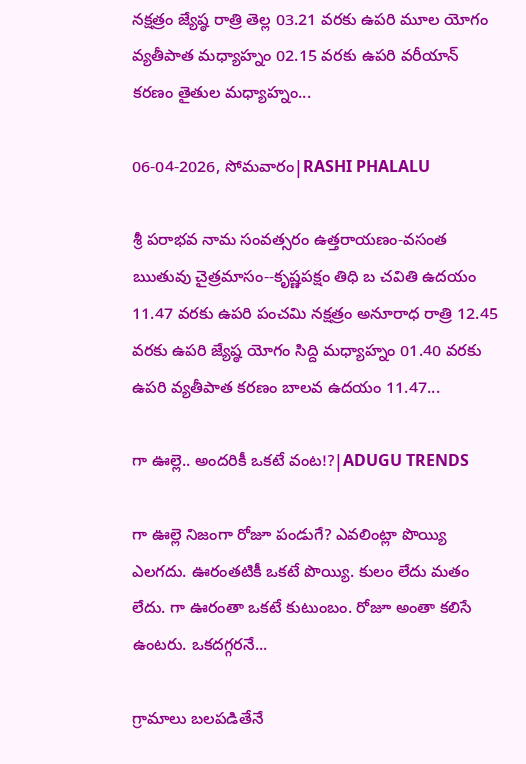నక్షత్రం జ్యేష్ఠ రాత్రి తెల్ల 03.21 వరకు ఉపరి మూల యోగం వ్యతీపాత మధ్యాహ్నం 02.15 వరకు ఉపరి వరీయాన్ కరణం తైతుల మధ్యాహ్నం...

06-04-2026, సోమవారం|RASHI PHALALU

శ్రీ పరాభవ నామ సంవత్సరం ఉత్తరాయణం-వసంత ఋతువు చైత్రమాసం--కృష్ణపక్షం తిధి బ చవితి ఉదయం 11.47 వరకు ఉపరి పంచమి నక్షత్రం అనూరాధ రాత్రి 12.45 వరకు ఉపరి జ్యేష్ఠ యోగం సిద్ది మధ్యాహ్నం 01.40 వరకు ఉపరి వ్యతీపాత కరణం బాలవ ఉదయం 11.47...

గా ఊల్లె.. అందరికీ ఒకటే వంట!?|ADUGU TRENDS

గా ఊల్లె నిజంగా రోజూ పండుగే? ఎవలింట్లా పొయ్యి ఎలగదు. ఊరంతటికీ ఒకటే పొయ్యి. కులం లేదు మతం లేదు. గా ఊరంతా ఒకటే కుటుంబం. రోజూ అంతా కలిసే ఉంటరు. ఒకదగ్గరనే...

గ్రామాలు బలపడితేనే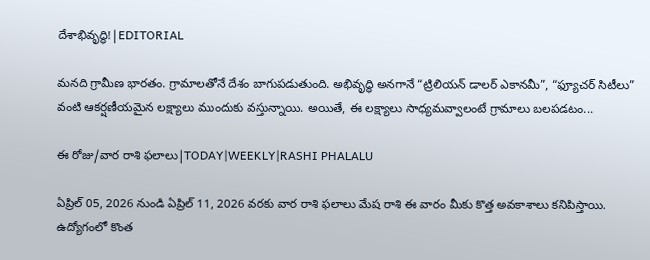దేశాభివృద్ధి!|EDITORIAL

మనది గ్రామీణ భారతం. గ్రామాలతోనే దేశం బాగుపడుతుంది. అభివృద్ధి అనగానే “ట్రిలియన్ డాలర్ ఎకానమీ”, “ఫ్యూచర్ సిటీలు” వంటి ఆకర్షణీయమైన లక్ష్యాలు ముందుకు వస్తున్నాయి. అయితే, ఈ లక్ష్యాలు సాధ్యమవ్వాలంటే గ్రామాలు బలపడటం...

ఈ రోజు/వార రాశి ఫలాలు|TODAY|WEEKLY|RASHI PHALALU

ఏప్రిల్ 05, 2026 నుండి ఏప్రిల్ 11, 2026 వరకు వార రాశి ఫలాలు మేష రాశి ఈ వారం మీకు కొత్త అవకాశాలు కనిపిస్తాయి. ఉద్యోగంలో కొంత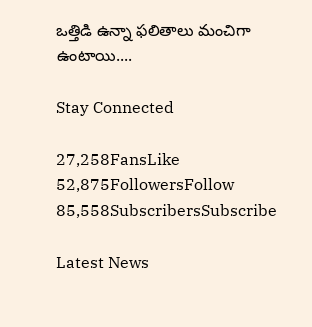ఒత్తిడి ఉన్నా ఫలితాలు మంచిగా ఉంటాయి....

Stay Connected

27,258FansLike
52,875FollowersFollow
85,558SubscribersSubscribe

Latest News